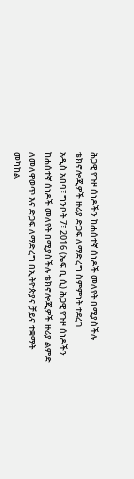ሕጋዊ የጉዞ ሰነዶችን ከሐሰተኛ ሰነዶች መለየት በሚያስችሉ ቴክኖሎጂዎች ዙሪያ ድጋፍ ለማድረግ ስምምነት ተደረገ
አዲስ አበባ፣ ግንቦት 7፣ 2016 (ኤፍ ቢ ሲ) ሕጋዊ የጉዞ ሰነዶችን ከሐሰተኛ ሰነዶች መለየት በሚያስችሉ ቴክኖሎጂዎች ዙሪያ ልምድ ለመለዋወጥ እና ድጋፍ ለማድረግ በኢትዮጵያና ቻይና ተቋማት መካከል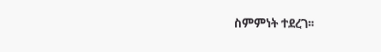ስምምነት ተደረገ፡፡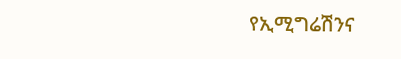የኢሚግሬሽንና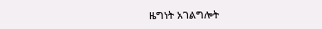ዜግነት አገልግሎት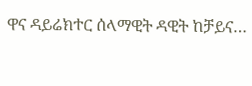ዋና ዳይሬክተር ሰላማዊት ዳዊት ከቻይና…